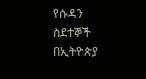የሱዳን ስደተኞች በኢትዮጵያ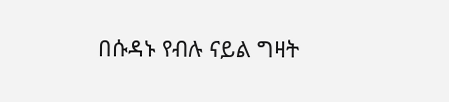በሱዳኑ የብሉ ናይል ግዛት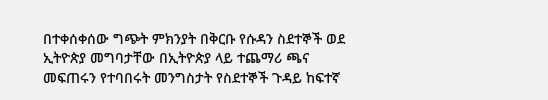በተቀሰቀሰው ግጭት ምክንያት በቅርቡ የሱዳን ስደተኞች ወደ ኢትዮጵያ መግባታቸው በኢትዮጵያ ላይ ተጨማሪ ጫና መፍጠሩን የተባበሩት መንግስታት የስደተኞች ጉዳይ ከፍተኛ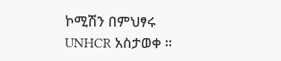ኮሚሽን በምህፃሩ UNHCR አስታወቀ ።